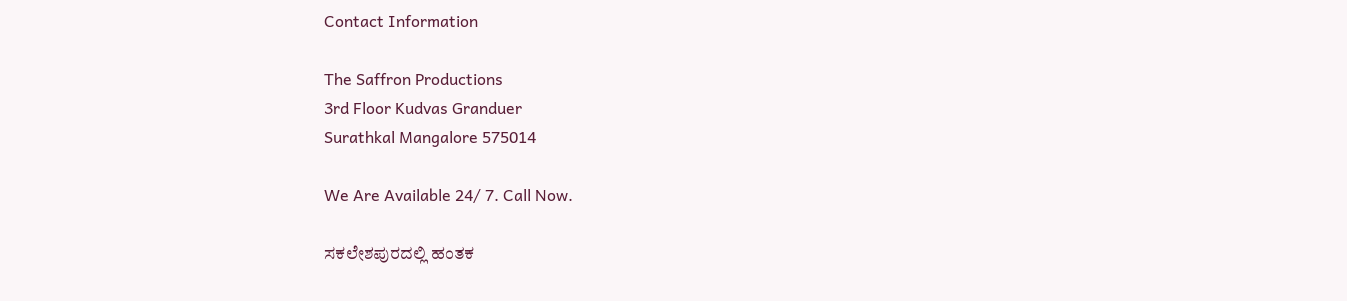Contact Information

The Saffron Productions
3rd Floor Kudvas Granduer
Surathkal Mangalore 575014

We Are Available 24/ 7. Call Now.

ಸಕಲೇಶಪುರದಲ್ಲಿ ಹಂತಕ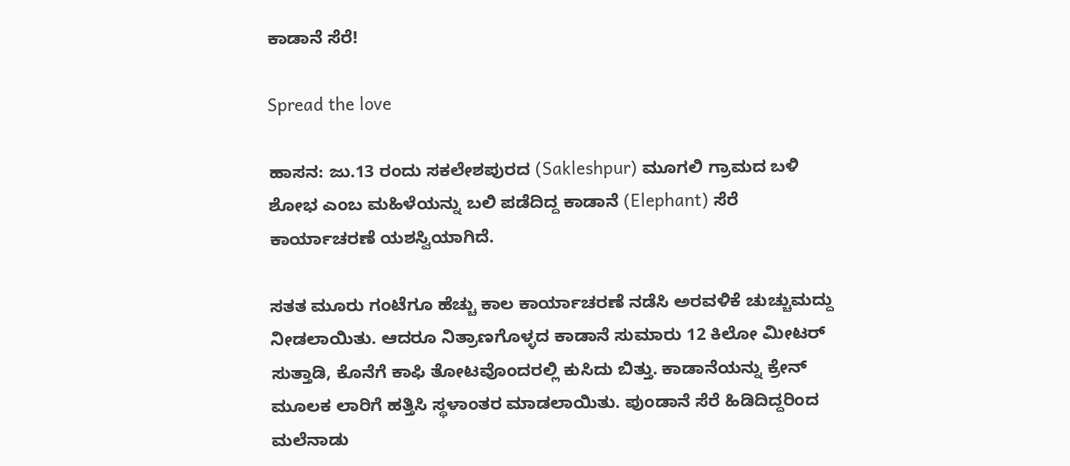ಕಾಡಾನೆ ಸೆರೆ!

Spread the love

ಹಾಸನ: ಜು.13 ರಂದು ಸಕಲೇಶಪುರದ (Sakleshpur) ಮೂಗಲಿ ಗ್ರಾಮದ ಬಳಿ ಶೋಭ ಎಂಬ ಮಹಿಳೆಯನ್ನು ಬಲಿ ಪಡೆದಿದ್ದ ಕಾಡಾನೆ (Elephant) ಸೆರೆ ಕಾರ್ಯಾಚರಣೆ ಯಶಸ್ವಿಯಾಗಿದೆ.

ಸತತ ಮೂರು ಗಂಟೆಗೂ ಹೆಚ್ಚು ಕಾಲ ಕಾರ್ಯಾಚರಣೆ ನಡೆಸಿ ಅರವಳಿಕೆ ಚುಚ್ಚುಮದ್ದು ನೀಡಲಾಯಿತು. ಆದರೂ ನಿತ್ರಾಣಗೊಳ್ಳದ ಕಾಡಾನೆ ಸುಮಾರು 12 ಕಿಲೋ ಮೀಟರ್ ಸುತ್ತಾಡಿ, ಕೊನೆಗೆ ಕಾಫಿ ತೋಟವೊಂದರಲ್ಲಿ ಕುಸಿದು ಬಿತ್ತು. ಕಾಡಾನೆಯನ್ನು ಕ್ರೇನ್ ಮೂಲಕ ಲಾರಿಗೆ ಹತ್ತಿಸಿ ಸ್ಥಳಾಂತರ ಮಾಡಲಾಯಿತು. ಪುಂಡಾನೆ ಸೆರೆ ಹಿಡಿದಿದ್ದರಿಂದ ಮಲೆನಾಡು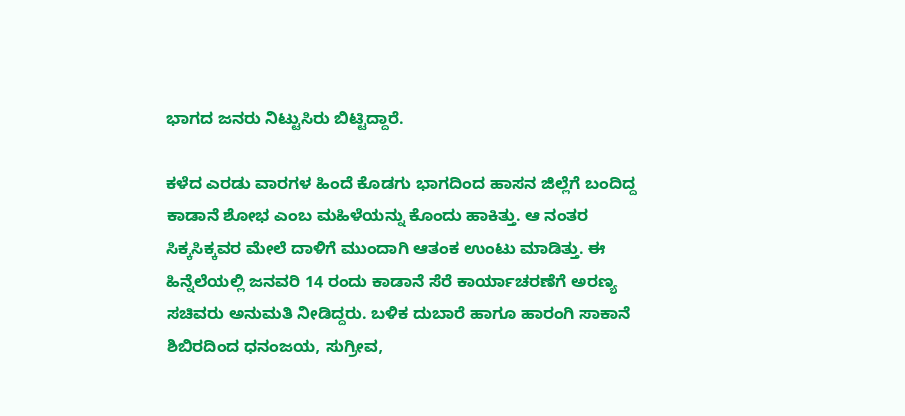ಭಾಗದ ಜನರು ನಿಟ್ಟುಸಿರು ಬಿಟ್ಟಿದ್ದಾರೆ.

ಕಳೆದ ಎರಡು ವಾರಗಳ ಹಿಂದೆ ಕೊಡಗು ಭಾಗದಿಂದ ಹಾಸನ ಜಿಲ್ಲೆಗೆ ಬಂದಿದ್ದ ಕಾಡಾನೆ ಶೋಭ ಎಂಬ ಮಹಿಳೆಯನ್ನು ಕೊಂದು ಹಾಕಿತ್ತು. ಆ ನಂತರ ಸಿಕ್ಕಸಿಕ್ಕವರ ಮೇಲೆ ದಾಳಿಗೆ ಮುಂದಾಗಿ ಆತಂಕ ಉಂಟು ಮಾಡಿತ್ತು. ಈ ಹಿನ್ನೆಲೆಯಲ್ಲಿ ಜನವರಿ 14 ರಂದು ಕಾಡಾನೆ ಸೆರೆ ಕಾರ್ಯಾಚರಣೆಗೆ ಅರಣ್ಯ ಸಚಿವರು ಅನುಮತಿ ನೀಡಿದ್ದರು. ಬಳಿಕ ದುಬಾರೆ ಹಾಗೂ ಹಾರಂಗಿ ಸಾಕಾನೆ ಶಿಬಿರದಿಂದ ಧನಂಜಯ, ಸುಗ್ರೀವ,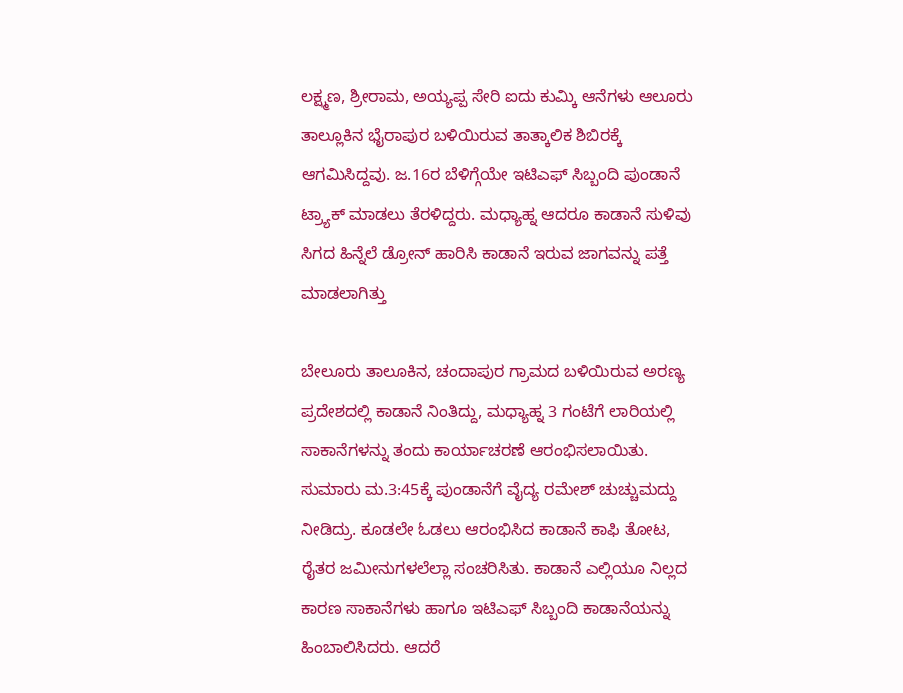ಲಕ್ಷ್ಮಣ, ಶ್ರೀರಾಮ, ಅಯ್ಯಪ್ಪ ಸೇರಿ ಐದು ಕುಮ್ಕಿ ಆನೆಗಳು ಆಲೂರು ತಾಲ್ಲೂಕಿನ ಭೈರಾಪುರ ಬಳಿಯಿರುವ ತಾತ್ಕಾಲಿಕ ಶಿಬಿರಕ್ಕೆ ಆಗಮಿಸಿದ್ದವು. ಜ.16ರ ಬೆಳಿಗ್ಗೆಯೇ ಇಟಿಎಫ್ ಸಿಬ್ಬಂದಿ ಪುಂಡಾನೆ ಟ್ರ್ಯಾಕ್ ಮಾಡಲು ತೆರಳಿದ್ದರು. ಮಧ್ಯಾಹ್ನ ಆದರೂ ಕಾಡಾನೆ ಸುಳಿವು ಸಿಗದ ಹಿನ್ನೆಲೆ ಡ್ರೋನ್ ಹಾರಿಸಿ ಕಾಡಾನೆ ಇರುವ ಜಾಗವನ್ನು ಪತ್ತೆ ಮಾಡಲಾಗಿತ್ತು

ಬೇಲೂರು ತಾಲೂಕಿನ, ಚಂದಾಪುರ ಗ್ರಾಮದ ಬಳಿಯಿರುವ ಅರಣ್ಯ ಪ್ರದೇಶದಲ್ಲಿ ಕಾಡಾನೆ ನಿಂತಿದ್ದು, ಮಧ್ಯಾಹ್ನ 3 ಗಂಟೆಗೆ ಲಾರಿಯಲ್ಲಿ ಸಾಕಾನೆಗಳನ್ನು ತಂದು ಕಾರ್ಯಾಚರಣೆ ಆರಂಭಿಸಲಾಯಿತು. ಸುಮಾರು ಮ.3:45ಕ್ಕೆ ಪುಂಡಾನೆಗೆ ವೈದ್ಯ ರಮೇಶ್ ಚುಚ್ಚುಮದ್ದು ನೀಡಿದ್ರು. ಕೂಡಲೇ ಓಡಲು ಆರಂಭಿಸಿದ ಕಾಡಾನೆ ಕಾಫಿ ತೋಟ, ರೈತರ ಜಮೀನುಗಳಲೆಲ್ಲಾ ಸಂಚರಿಸಿತು. ಕಾಡಾನೆ ಎಲ್ಲಿಯೂ ನಿಲ್ಲದ ಕಾರಣ ಸಾಕಾನೆಗಳು ಹಾಗೂ ಇಟಿಎಫ್ ಸಿಬ್ಬಂದಿ ಕಾಡಾನೆಯನ್ನು ಹಿಂಬಾಲಿಸಿದರು. ಆದರೆ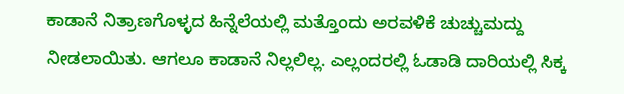ಕಾಡಾನೆ ನಿತ್ರಾಣಗೊಳ್ಳದ ಹಿನ್ನೆಲೆಯಲ್ಲಿ ಮತ್ತೊಂದು ಅರವಳಿಕೆ ಚುಚ್ಚುಮದ್ದು ನೀಡಲಾಯಿತು. ಆಗಲೂ ಕಾಡಾನೆ ನಿಲ್ಲಲಿಲ್ಲ. ಎಲ್ಲಂದರಲ್ಲಿ ಓಡಾಡಿ ದಾರಿಯಲ್ಲಿ ಸಿಕ್ಕ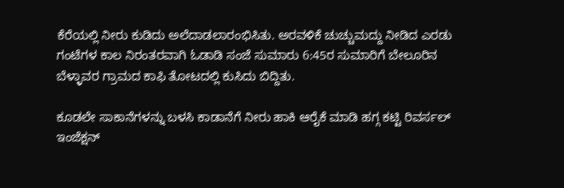ಕೆರೆಯಲ್ಲಿ ನೀರು ಕುಡಿದು ಅಲೆದಾಡಲಾರಂಭಿಸಿತು. ಅರವಳಿಕೆ ಚುಚ್ಚುಮದ್ದು ನೀಡಿದ ಎರಡು ಗಂಟೆಗಳ ಕಾಲ ನಿರಂತರವಾಗಿ ಓಡಾಡಿ ಸಂಜೆ ಸುಮಾರು 6:45ರ ಸುಮಾರಿಗೆ ಬೇಲೂರಿನ ಬೆಳ್ಳಾವರ ಗ್ರಾಮದ ಕಾಫಿ ತೋಟದಲ್ಲಿ ಕುಸಿದು ಬಿದ್ದಿತು.

ಕೂಡಲೇ ಸಾಕಾನೆಗಳನ್ನು ಬಳಸಿ ಕಾಡಾನೆಗೆ ನೀರು ಹಾಕಿ ಆರೈಕೆ ಮಾಡಿ ಹಗ್ಗ ಕಟ್ಟಿ ರಿವರ್ಸಲ್ ಇಂಜೆಕ್ಷನ್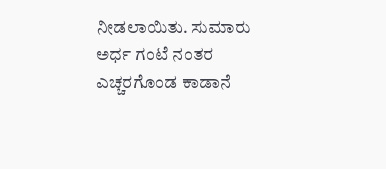ನೀಡಲಾಯಿತು. ಸುಮಾರು ಅರ್ಧ ಗಂಟೆ ನಂತರ ಎಚ್ಚರಗೊಂಡ ಕಾಡಾನೆ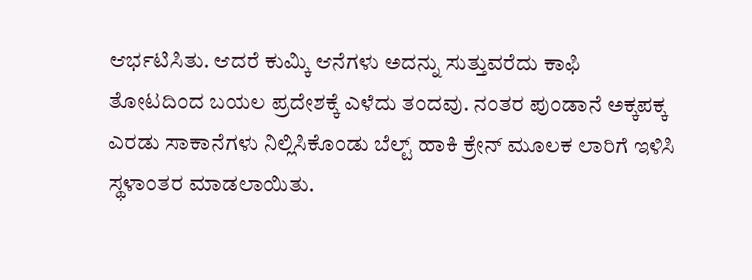ಆರ್ಭಟಿಸಿತು. ಆದರೆ ಕುಮ್ಕಿ ಆನೆಗಳು ಅದನ್ನು ಸುತ್ತುವರೆದು ಕಾಫಿ ತೋಟದಿಂದ ಬಯಲ ಪ್ರದೇಶಕ್ಕೆ ಎಳೆದು ತಂದವು. ನಂತರ ಪುಂಡಾನೆ ಅಕ್ಕಪಕ್ಕ ಎರಡು ಸಾಕಾನೆಗಳು ನಿಲ್ಲಿಸಿಕೊಂಡು ಬೆಲ್ಟ್ ಹಾಕಿ ಕ್ರೇನ್ ಮೂಲಕ ಲಾರಿಗೆ ಇಳಿಸಿ ಸ್ಥಳಾಂತರ ಮಾಡಲಾಯಿತು.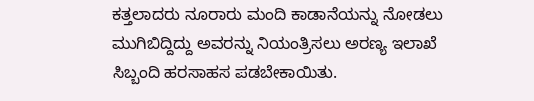ಕತ್ತಲಾದರು ನೂರಾರು ಮಂದಿ ಕಾಡಾನೆಯನ್ನು ನೋಡಲು ಮುಗಿಬಿದ್ದಿದ್ದು ಅವರನ್ನು ನಿಯಂತ್ರಿಸಲು ಅರಣ್ಯ ಇಲಾಖೆ ಸಿಬ್ಬಂದಿ ಹರಸಾಹಸ ಪಡಬೇಕಾಯಿತು.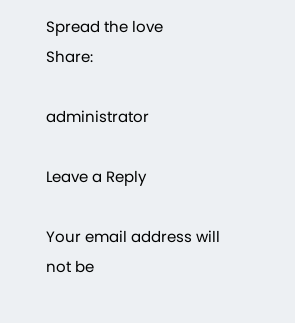Spread the love
Share:

administrator

Leave a Reply

Your email address will not be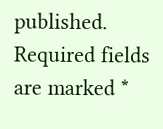published. Required fields are marked *